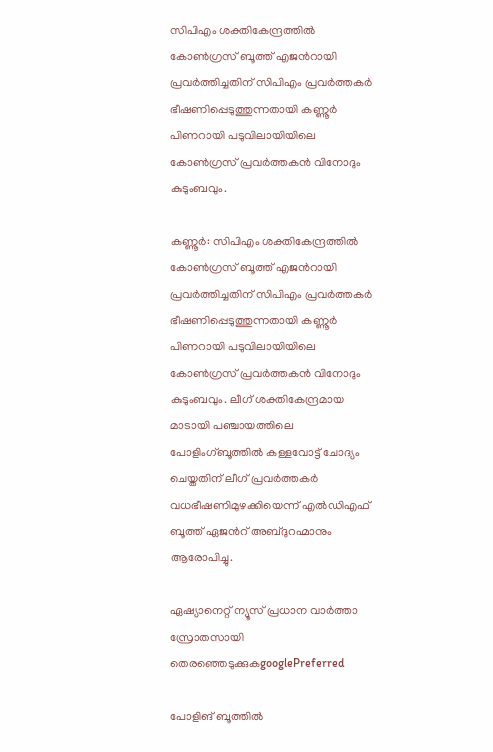സിപിഎം ശക്തികേന്ദ്രത്തിൽ കോൺഗ്രസ് ബൂത്ത് എജന്‍റായി പ്രവർത്തിച്ചതിന് സിപിഎം പ്രവർത്തകർ ഭീഷണിപ്പെടുത്തുന്നതായി കണ്ണൂർ പിണറായി പടുവിലായിയിലെ കോൺഗ്രസ് പ്രവർത്തകൻ വിനോദും കുടുംബവും.

കണ്ണൂര്‍: സിപിഎം ശക്തികേന്ദ്രത്തിൽ കോൺഗ്രസ് ബൂത്ത് എജന്‍റായി പ്രവർത്തിച്ചതിന് സിപിഎം പ്രവർത്തകർ ഭീഷണിപ്പെടുത്തുന്നതായി കണ്ണൂർ പിണറായി പടുവിലായിയിലെ കോൺഗ്രസ് പ്രവർത്തകൻ വിനോദും കുടുംബവും. ലീഗ് ശക്തികേന്ദ്രമായ മാടായി പഞ്ചായത്തിലെ പോളിംഗ്ബൂത്തിൽ കള്ളവോട്ട് ചോദ്യം ചെയ്തതിന് ലീഗ് പ്രവർത്തകർ വധഭീഷണിമുഴക്കിയെന്ന് എൽഡിഎഫ് ബൂത്ത് ഏജന്‍റ് അബ്ദുറഹ്മാനും ആരോപിച്ചു.

ഏഷ്യാനെറ്റ് ന്യൂസ് പ്രധാന വാർത്താ സ്രോതസായി തെരഞ്ഞെടുക്കുകgooglePreferred

പോളിങ് ബൂത്തിൽ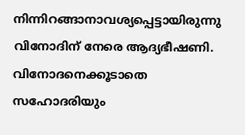നിന്നിറങ്ങാനാവശ്യപ്പെട്ടായിരുന്നു വിനോദിന് നേരെ ആദ്യഭീഷണി. വിനോദനെക്കൂടാതെ സഹോദരിയും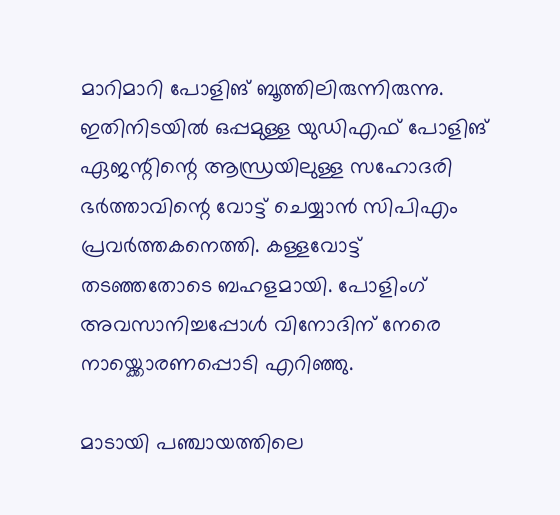മാറിമാറി പോളിങ് ബൂത്തിലിരുന്നിരുന്നു. ഇതിനിടയിൽ ഒപ്പമുള്ള യുഡിഎഫ് പോളിങ് ഏജന്റിന്റെ ആന്ധ്രയിലുള്ള സഹോദരി ഭർത്താവിന്റെ വോട്ട് ചെയ്യാൻ സിപിഎം പ്രവർത്തകനെത്തി. കള്ളവോട്ട് തടഞ്ഞതോടെ ബഹളമായി. പോളിംഗ് അവസാനിച്ചപ്പോൾ വിനോദിന് നേരെ നായ്ക്കൊരണപ്പൊടി എറിഞ്ഞു.

മാടായി പഞ്ചായത്തിലെ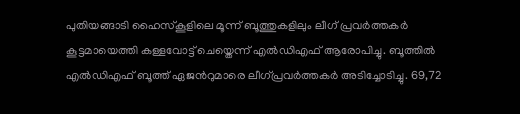പുതിയങ്ങാടി ഹൈസ്കൂളിലെ മൂന്ന് ബൂത്തുകളിലും ലീഗ് പ്രവർത്തകർ കൂട്ടമായെത്തി കള്ളവോട്ട് ചെയ്തെന്ന് എൽഡിഎഫ് ആരോപിച്ചു. ബൂത്തിൽ എൽഡിഎഫ് ബൂത്ത് ഏജന്‍റുമാരെ ലീഗ്പ്രവർത്തകർ അടിച്ചോടിച്ചു. 69,72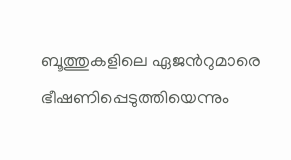ബൂത്തുകളിലെ ഏജന്‍റുമാരെ ഭീഷണിപ്പെടുത്തിയെന്നും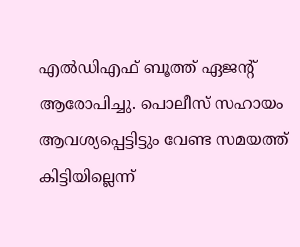എൽഡിഎഫ് ബൂത്ത് ഏജന്‍റ് ആരോപിച്ചു. പൊലീസ് സഹായം ആവശ്യപ്പെട്ടിട്ടും വേണ്ട സമയത്ത് കിട്ടിയില്ലെന്ന്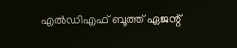എൽഡിഎഫ് ബൂത്ത് ഏജന്റ്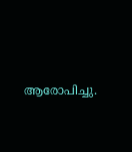ആരോപിച്ചു.